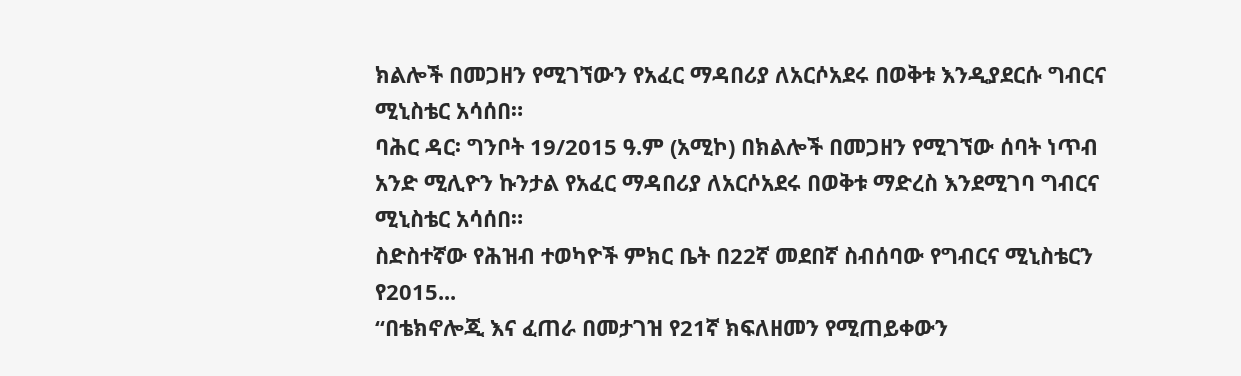ክልሎች በመጋዘን የሚገኘውን የአፈር ማዳበሪያ ለአርሶአደሩ በወቅቱ እንዲያደርሱ ግብርና ሚኒስቴር አሳሰበ።
ባሕር ዳር፡ ግንቦት 19/2015 ዓ.ም (አሚኮ) በክልሎች በመጋዘን የሚገኘው ሰባት ነጥብ አንድ ሚሊዮን ኩንታል የአፈር ማዳበሪያ ለአርሶአደሩ በወቅቱ ማድረስ እንደሚገባ ግብርና ሚኒስቴር አሳሰበ።
ስድስተኛው የሕዝብ ተወካዮች ምክር ቤት በ22ኛ መደበኛ ስብሰባው የግብርና ሚኒስቴርን የ2015...
“በቴክኖሎጂ እና ፈጠራ በመታገዝ የ21ኛ ክፍለዘመን የሚጠይቀውን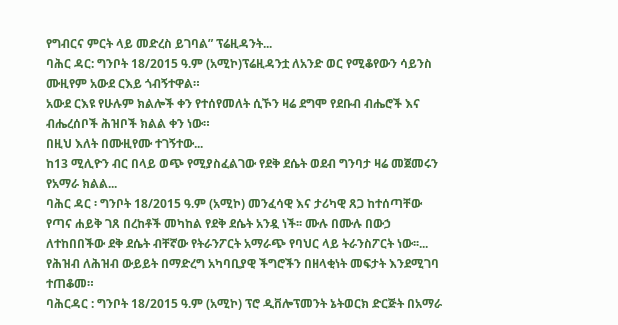የግብርና ምርት ላይ መድረስ ይገባል” ፕሬዚዳንት...
ባሕር ዳር: ግንቦት 18/2015 ዓ.ም (አሚኮ)ፕሬዚዳንቷ ለአንድ ወር የሚቆየውን ሳይንስ ሙዚየም አውደ ርእይ ጎብኝተዋል።
አውደ ርእዩ የሁሉም ክልሎች ቀን የተሰየመለት ሲኾን ዛሬ ደግሞ የደቡብ ብሔሮች እና ብሔረሰቦች ሕዝቦች ክልል ቀን ነው።
በዚህ እለት በሙዚየሙ ተገኝተው...
ከ13 ሚሊዮን ብር በላይ ወጭ የሚያስፈልገው የደቅ ደሴት ወደብ ግንባታ ዛሬ መጀመሩን የአማራ ክልል...
ባሕር ዳር ፡ ግንቦት 18/2015 ዓ.ም (አሚኮ) መንፈሳዊ እና ታሪካዊ ጸጋ ከተሰጣቸው የጣና ሐይቅ ገጸ በረከቶች መካከል የደቅ ደሴት አንዷ ነች፡፡ ሙሉ በሙሉ በውኃ ለተከበበችው ደቅ ደሴት ብቸኛው የትራንፖርት አማራጭ የባህር ላይ ትራንስፖርት ነው፡፡...
የሕዝብ ለሕዝብ ውይይት በማድረግ አካባቢያዊ ችግሮችን በዘላቂነት መፍታት እንደሚገባ ተጠቆመ።
ባሕርዳር : ግንቦት 18/2015 ዓ.ም (አሚኮ) ፕሮ ዲቨሎፕመንት ኔትወርክ ድርጅት በአማራ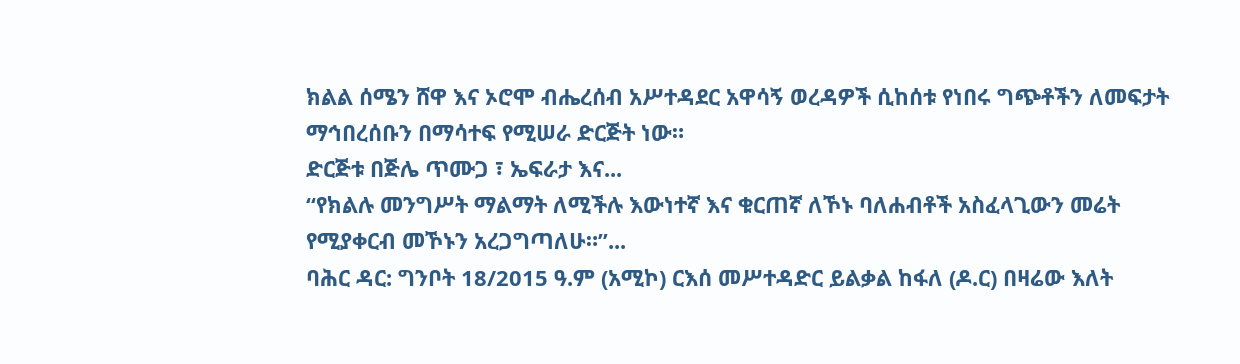ክልል ሰሜን ሸዋ እና ኦሮሞ ብሔረሰብ አሥተዳደር አዋሳኝ ወረዳዎች ሲከሰቱ የነበሩ ግጭቶችን ለመፍታት ማኅበረሰቡን በማሳተፍ የሚሠራ ድርጅት ነው።
ድርጅቱ በጅሌ ጥሙጋ ፣ ኤፍራታ እና...
“የክልሉ መንግሥት ማልማት ለሚችሉ እውነተኛ እና ቁርጠኛ ለኾኑ ባለሐብቶች አስፈላጊውን መሬት የሚያቀርብ መኾኑን አረጋግጣለሁ።”...
ባሕር ዳር: ግንቦት 18/2015 ዓ.ም (አሚኮ) ርእሰ መሥተዳድር ይልቃል ከፋለ (ዶ.ር) በዛሬው እለት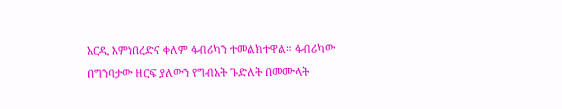አርዲ እምነበረድና ቀለም ፋብሪካን ተመልክተዋል። ፋብሪካው በግንባታው ዘርፍ ያለውን የግብአት ጉድለት በመሙላት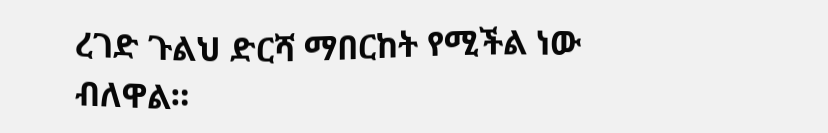ረገድ ጉልህ ድርሻ ማበርከት የሚችል ነው ብለዋል።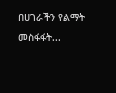በሀገራችን የልማት መስፋፋት...